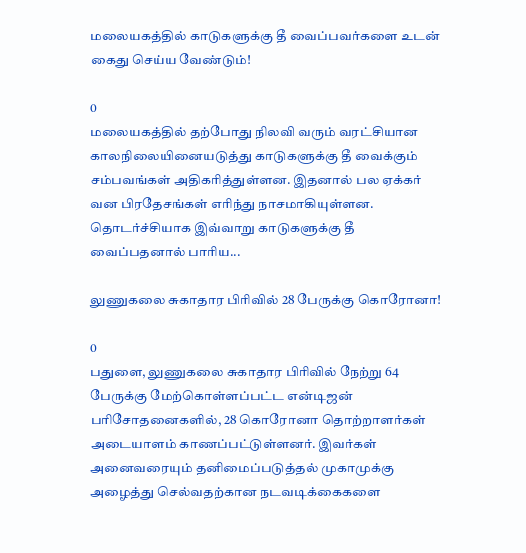மலையகத்தில் காடுகளுக்கு தீ வைப்பவர்களை உடன் கைது செய்ய வேண்டும்!

0
மலையகத்தில் தற்போது நிலவி வரும் வரட்சியான காலநிலையினையடுத்து காடுகளுக்கு தீ வைக்கும் சம்பவங்கள் அதிகரித்துள்ளன. இதனால் பல ஏக்கர் வன பிரதேசங்கள் எரிந்து நாசமாகியுள்ளன. தொடர்ச்சியாக இவ்வாறு காடுகளுக்கு தீ வைப்பதனால் பாரிய...

லுணுகலை சுகாதார பிரிவில் 28 பேருக்கு கொரோனா!

0
பதுளை, லுணுகலை சுகாதார பிரிவில் நேற்று 64 பேருக்கு மேற்கொள்ளப்பட்ட என்டிஜன் பரிசோதனைகளில், 28 கொரோனா தொற்றாளர்கள் அடையாளம் காணப்பட்டுள்ளனர். இவர்கள் அனைவரையும் தனிமைப்படுத்தல் முகாமுக்கு அழைத்து செல்வதற்கான நடவடிக்கைகளை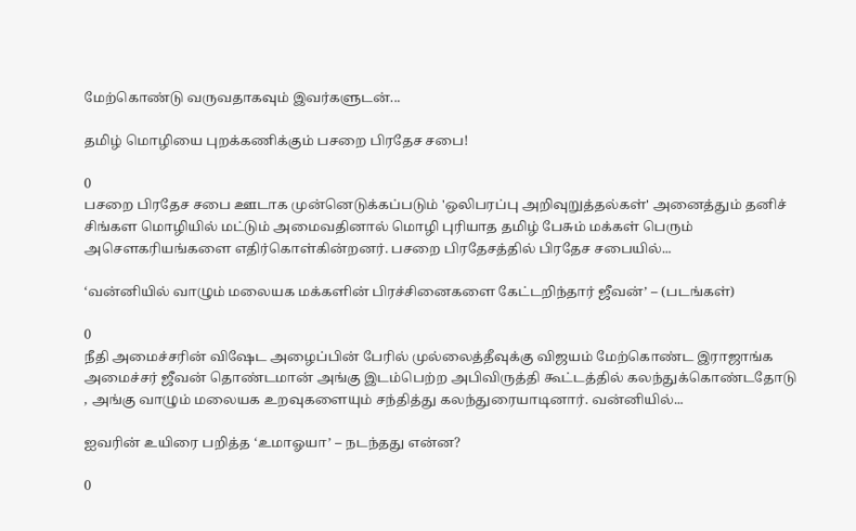மேற்கொண்டு வருவதாகவும் இவர்களுடன்...

தமிழ் மொழியை புறக்கணிக்கும் பசறை பிரதேச சபை!

0
பசறை பிரதேச சபை ஊடாக முன்னெடுக்கப்படும் 'ஒலிபரப்பு அறிவுறுத்தல்கள்' அனைத்தும் தனிச் சிங்கள மொழியில் மட்டும் அமைவதினால் மொழி புரியாத தமிழ் பேசும் மக்கள் பெரும் அசௌகரியங்களை எதிர்கொள்கின்றனர். பசறை பிரதேசத்தில் பிரதேச சபையில்...

‘வன்னியில் வாழும் மலையக மக்களின் பிரச்சினைகளை கேட்டறிந்தார் ஜீவன்’ – (படங்கள்)

0
நீதி அமைச்சரின் விஷேட அழைப்பின் பேரில் முல்லைத்தீவுக்கு விஜயம் மேற்கொண்ட இராஜாங்க அமைச்சர் ஜீவன் தொண்டமான் அங்கு இடம்பெற்ற அபிவிருத்தி கூட்டத்தில் கலந்துக்கொண்டதோடு , அங்கு வாழும் மலையக உறவுகளையும் சந்தித்து கலந்துரையாடினார். வன்னியில்...

ஐவரின் உயிரை பறித்த ‘உமாஓயா’ – நடந்தது என்ன?

0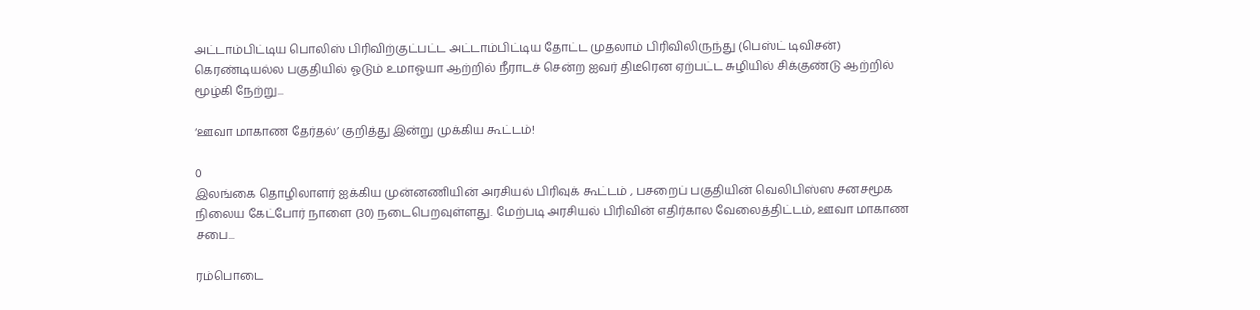அட்டாம்பிட்டிய பொலிஸ் பிரிவிற்குட்பட்ட அட்டாம்பிட்டிய தோட்ட முதலாம் பிரிவிலிருந்து (பெஸ்ட் டிவிசன்) கெரண்டியல்ல பகுதியில் ஓடும் உமாஓயா ஆற்றில் நீராடச் சென்ற ஐவர் திடீரென ஏற்பட்ட சுழியில் சிக்குண்டு ஆற்றில் மூழ்கி நேற்று...

‘ஊவா மாகாண தேர்தல்’ குறித்து இன்று முக்கிய கூட்டம்!

0
இலங்கை தொழிலாளர் ஐக்கிய முன்னணியின் அரசியல் பிரிவுக் கூட்டம் , பசறைப் பகுதியின் வெலிபிஸ்ஸ சனசமூக நிலைய கேட்போர் நாளை (30) நடைபெறவுள்ளது. மேற்படி அரசியல் பிரிவின் எதிர்கால வேலைத்திட்டம், ஊவா மாகாண சபை...

ரம்பொடை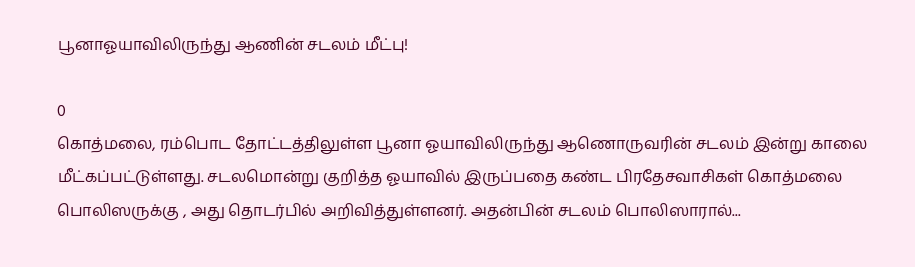பூனாஓயாவிலிருந்து ஆணின் சடலம் மீட்பு!

0
கொத்மலை, ரம்பொட தோட்டத்திலுள்ள பூனா ஓயாவிலிருந்து ஆணொருவரின் சடலம் இன்று காலை மீட்கப்பட்டுள்ளது. சடலமொன்று குறித்த ஓயாவில் இருப்பதை கண்ட பிரதேசவாசிகள் கொத்மலை பொலிஸருக்கு , அது தொடர்பில் அறிவித்துள்ளனர். அதன்பின் சடலம் பொலிஸாரால்...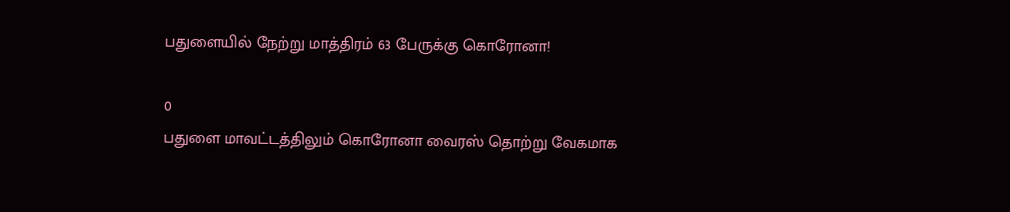பதுளையில் நேற்று மாத்திரம் 63 பேருக்கு கொரோனா!

0
பதுளை மாவட்டத்திலும் கொரோனா வைரஸ் தொற்று வேகமாக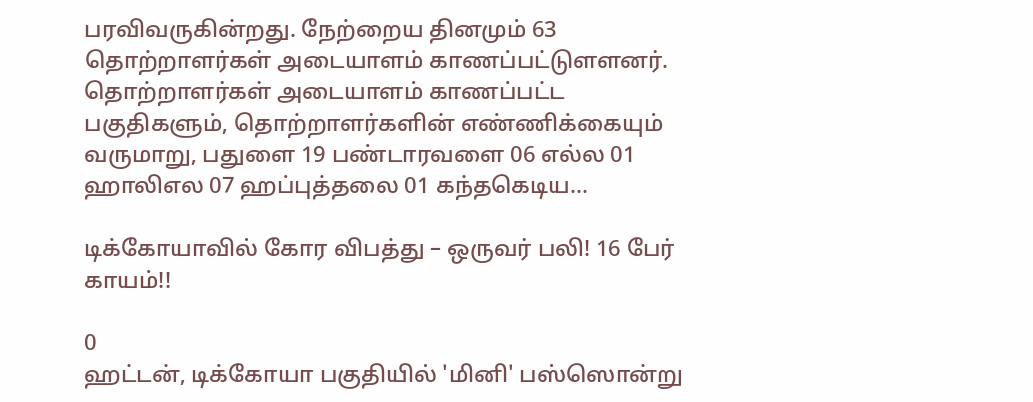பரவிவருகின்றது. நேற்றைய தினமும் 63 தொற்றாளர்கள் அடையாளம் காணப்பட்டுளளனர். தொற்றாளர்கள் அடையாளம் காணப்பட்ட பகுதிகளும், தொற்றாளர்களின் எண்ணிக்கையும் வருமாறு, பதுளை 19 பண்டாரவளை 06 எல்ல‌ 01 ஹாலிஎல 07 ஹப்புத்தலை 01 கந்தகெடிய...

டிக்கோயாவில் கோர விபத்து – ஒருவர் பலி! 16 பேர் காயம்!!

0
ஹட்டன், டிக்கோயா பகுதியில் 'மினி' பஸ்ஸொன்று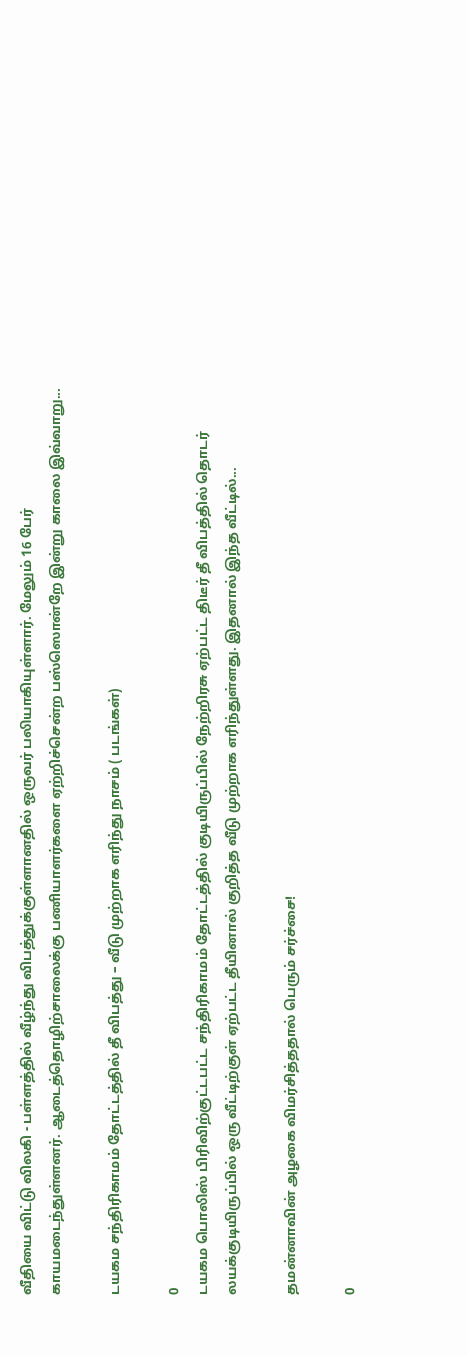வீதியை விட்டு விலகி - பள்ளத்தில் வீழ்ந்து விபத்துக்குள்ளானதில் ஒருவர் பலியாகியுள்ளார். மேலும் 16 பேர் காயமடைந்துள்ளனர். ஆடைத்தொழிற்சாலைக்கு பணியாளர்களை ஏற்றிச்சென்ற பஸ்ஸொன்றே இன்று காலை இவ்வாறு...

டயகம சந்திரிகாமம் தோட்டத்தில் தீ விபத்து – வீடு முற்றாக எரிந்து நாசம் ( படங்கள்)

0
டயகம பொலிஸ் பிரிவிற்குட்டபட்ட சந்திரிகாமம் தோட்டத்தில் குடியிருப்பில் நேற்றிரசு ஏற்பட்ட திடீர் தீ விபத்தில் தொடர் லயக்குடியிருப்பில் ஒரு வீட்டிற்குள் ஏற்பட்ட தீயினால் குறித்த வீடு முற்றாக எரிந்துள்ளது. இதனால் இந்த வீட்டில்...

தமன்னாவின் அழகை விமர்சித்ததால் பெரும் சர்ச்சை!

0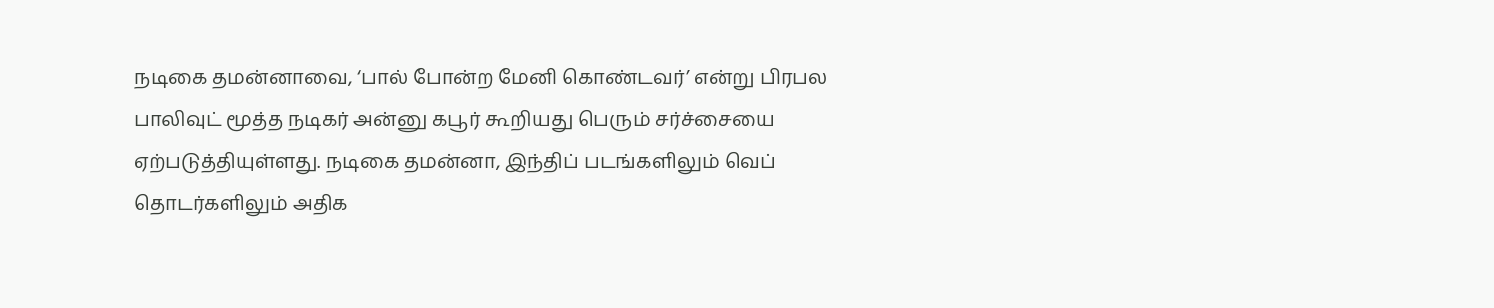நடிகை தமன்னாவை, ‘பால் போன்ற மேனி கொண்டவர்’ என்று பிரபல பாலிவுட் மூத்த நடிகர் அன்னு கபூர் கூறியது பெரும் சர்ச்சையை ஏற்படுத்தியுள்ளது. நடிகை தமன்னா, இந்திப் படங்களிலும் வெப் தொடர்களிலும் அதிக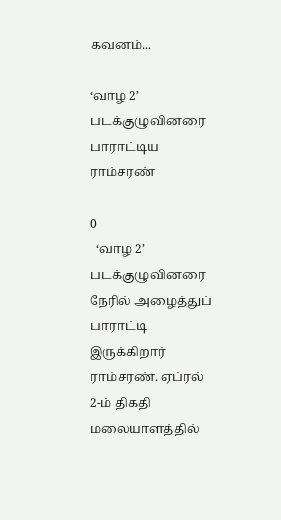கவனம்...

‘வாழ 2’ படக்குழுவினரை பாராட்டிய ராம்சரண்

0
  ‘வாழ 2’ படக்குழுவினரை நேரில் அழைத்துப் பாராட்டி இருக்கிறார் ராம்சரண். ஏப்ரல் 2-ம் திகதி மலையாளத்தில்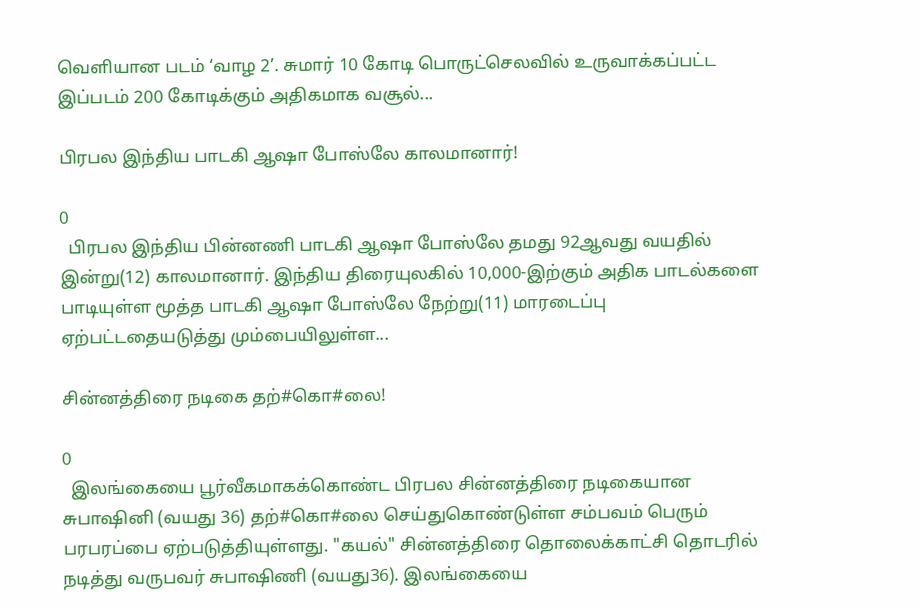வெளியான படம் ‘வாழ 2’. சுமார் 10 கோடி பொருட்செலவில் உருவாக்கப்பட்ட இப்படம் 200 கோடிக்கும் அதிகமாக வசூல்...

பிரபல இந்திய பாடகி ஆஷா போஸ்லே காலமானார்!

0
  பிரபல இந்திய பின்னணி பாடகி ஆஷா போஸ்லே தமது 92ஆவது வயதில் இன்று(12) காலமானார். இந்திய திரையுலகில் 10,000-இற்கும் அதிக பாடல்களை பாடியுள்ள மூத்த பாடகி ஆஷா போஸ்லே நேற்று(11) மாரடைப்பு ஏற்பட்டதையடுத்து மும்பையிலுள்ள...

சின்னத்திரை நடிகை தற்#கொ#லை!

0
  இலங்கையை பூர்வீகமாகக்கொண்ட பிரபல சின்னத்திரை நடிகையான சுபாஷினி (வயது 36) தற்#கொ#லை செய்துகொண்டுள்ள சம்பவம் பெரும் பரபரப்பை ஏற்படுத்தியுள்ளது. "கயல்" சின்னத்திரை தொலைக்காட்சி தொடரில் நடித்து வருபவர் சுபாஷிணி (வயது36). இலங்கையை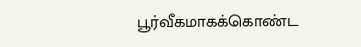பூர்வீகமாகக்கொண்ட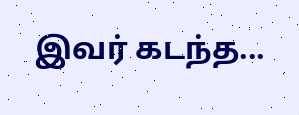இவர் கடந்த...